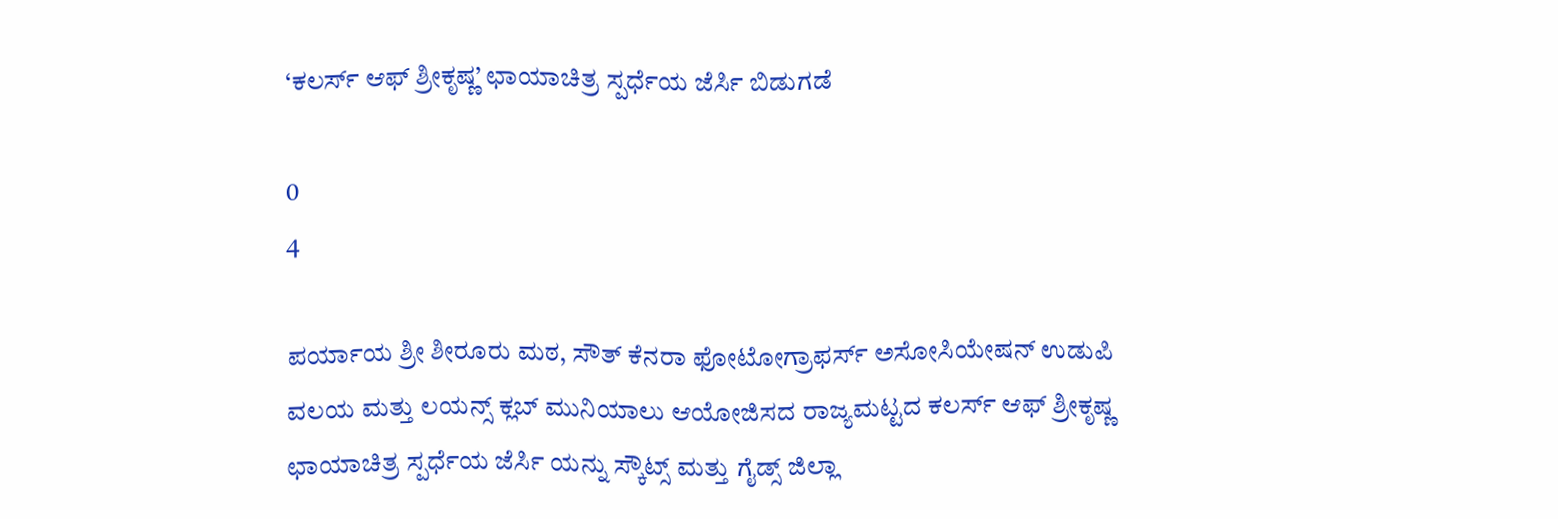‘ಕಲರ್ಸ್ ಆಫ್ ಶ್ರೀಕೃಷ್ಣ’ ಛಾಯಾಚಿತ್ರ ಸ್ಪರ್ಧೆಯ ಜೆರ್ಸಿ ಬಿಡುಗಡೆ

0
4

ಪರ್ಯಾಯ ಶ್ರೀ ಶೀರೂರು ಮಠ, ಸೌತ್ ಕೆನರಾ ಫೋಟೋಗ್ರಾಫರ್ಸ್ ಅಸೋಸಿಯೇಷನ್ ಉಡುಪಿ ವಲಯ ಮತ್ತು ಲಯನ್ಸ್ ಕ್ಲಬ್ ಮುನಿಯಾಲು ಆಯೋಜಿಸದ ರಾಜ್ಯಮಟ್ಟದ ಕಲರ್ಸ್ ಆಫ್ ಶ್ರೀಕೃಷ್ಣ ಛಾಯಾಚಿತ್ರ ಸ್ಪರ್ಧೆಯ ಜೆರ್ಸಿ ಯನ್ನು ಸ್ಕೌಟ್ಸ್ ಮತ್ತು ಗೈಡ್ಸ್ ಜಿಲ್ಲಾ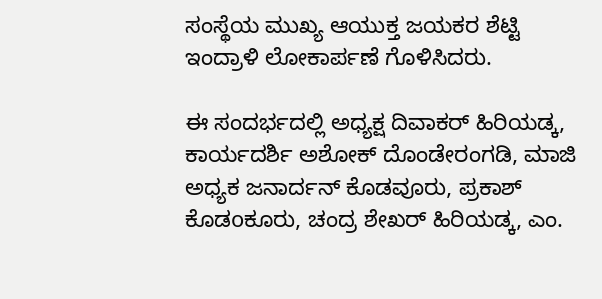ಸಂಸ್ಥೆಯ ಮುಖ್ಯ ಆಯುಕ್ತ ಜಯಕರ ಶೆಟ್ಟಿ ಇಂದ್ರಾಳಿ ಲೋಕಾರ್ಪಣೆ ಗೊಳಿಸಿದರು.

ಈ ಸಂದರ್ಭದಲ್ಲಿ ಅಧ್ಯಕ್ಷ ದಿವಾಕರ್ ಹಿರಿಯಡ್ಕ, ಕಾರ್ಯದರ್ಶಿ ಅಶೋಕ್ ದೊಂಡೇರಂಗಡಿ, ಮಾಜಿ ಅಧ್ಯಕ ಜನಾರ್ದನ್ ಕೊಡವೂರು, ಪ್ರಕಾಶ್ ಕೊಡoಕೂರು, ಚಂದ್ರ ಶೇಖರ್ ಹಿರಿಯಡ್ಕ, ಎಂ.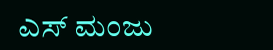ಎಸ್ ಮಂಜು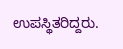ಉಪಸ್ಥಿತರಿದ್ದರು.